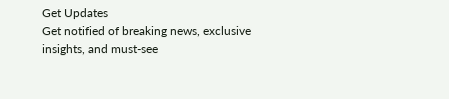Get Updates
Get notified of breaking news, exclusive insights, and must-see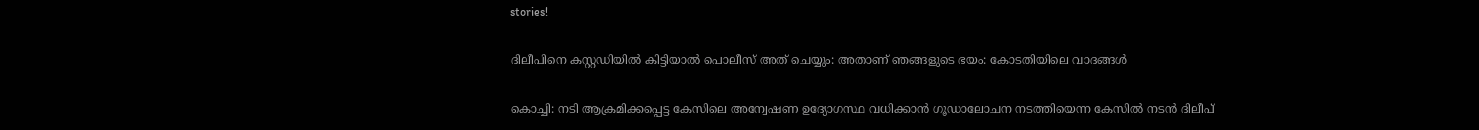stories!

ദിലീപിനെ കസ്റ്റഡിയിൽ കിട്ടിയാൽ പൊലീസ് അത് ചെയ്യും: അതാണ് ഞങ്ങളുടെ ഭയം: കോടതിയിലെ വാദങ്ങള്‍

കൊച്ചി: നടി ആക്രമിക്കപ്പെട്ട കേസിലെ അന്വേഷണ ഉദ്യോഗസ്ഥ വധിക്കാന്‍ ഗൂഡാലോചന നടത്തിയെന്ന കേസില്‍ നടന്‍ ദിലീപ്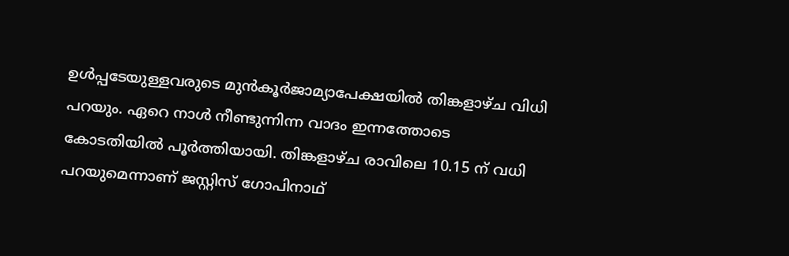ഉള്‍പ്പടേയുള്ളവരുടെ മുന്‍കൂർജാമ്യാപേക്ഷയില്‍ തിങ്കളാഴ്ച വിധി പറയും. ഏറെ നാള്‍ നീണ്ടുന്നിന്ന വാദം ഇന്നത്തോടെ കോടതിയില്‍ പൂർത്തിയായി. തിങ്കളാഴ്ച രാവിലെ 10.15 ന് വധി പറയുമെന്നാണ് ജസ്റ്റിസ് ഗോപിനാഥ്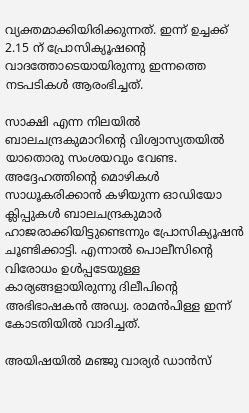വ്യക്തമാക്കിയിരിക്കുന്നത്. ഇന്ന് ഉച്ചക്ക് 2.15 ന് പ്രോസിക്യൂഷന്റെ വാദത്തോടെയായിരുന്നു ഇന്നത്തെ നടപടികള്‍ ആരംഭിച്ചത്.

സാക്ഷി എന്ന നിലയിൽ ബാലചന്ദ്രകുമാറിൻ്റെ വിശ്വാസ്യതയിൽ യാതൊരു സംശയവും വേണ്ട. അദ്ദേഹത്തിന്റെ മൊഴികള്‍ സാധൂകരിക്കാന്‍ കഴിയുന്ന ഓഡിയോ ക്ലിപ്പുകള്‍ ബാലചന്ദ്രകുമാർ ഹാജരാക്കിയിട്ടുണ്ടെന്നും പ്രോസിക്യൂഷന്‍ ചൂണ്ടിക്കാട്ടി. എന്നാല്‍ പൊലീസിന്റെ വിരോധം ഉള്‍പ്പടേയുള്ള കാര്യങ്ങളായിരുന്നു ദിലീപിന്റെ അഭിഭാഷകന്‍ അഡ്വ. രാമന്‍പിള്ള ഇന്ന് കോടതിയില്‍ വാദിച്ചത്.

അയിഷയില്‍ മഞ്ജു വാര്യർ ഡാന്‍സ്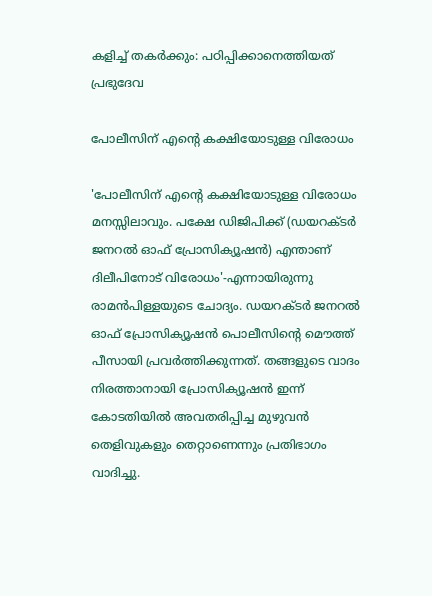കളിച്ച് തകർക്കും: പഠിപ്പിക്കാനെത്തിയത് പ്രഭുദേവ

പോലീസിന് എൻ്റെ കക്ഷിയോ‌ടുള്ള വിരോധം

'പോലീസിന് എൻ്റെ കക്ഷിയോ‌ടുള്ള വിരോധം മനസ്സിലാവും. പക്ഷേ ഡിജിപിക്ക് (ഡയറക്ട‍ർ ജനറൽ ഓഫ് പ്രോസിക്യൂഷൻ) എന്താണ് ദിലീപിനോട് വിരോധം'-എന്നായിരുന്നു രാമന്‍പിള്ളയുടെ ചോദ്യം. ഡയറക്ട‍ർ ജനറൽ ഓഫ് പ്രോസിക്യൂഷൻ പൊലീസിന്റെ മൌത്ത് പീസായി പ്രവർത്തിക്കുന്നത്. തങ്ങളുടെ വാദം നിരത്താനായി പ്രോസിക്യൂഷന്‍ ഇന്ന് കോടതിയില്‍ അവതരിപ്പിച്ച മുഴുവന്‍ തെളിവുകളും തെറ്റാണെന്നും പ്രതിഭാഗം വാദിച്ചു.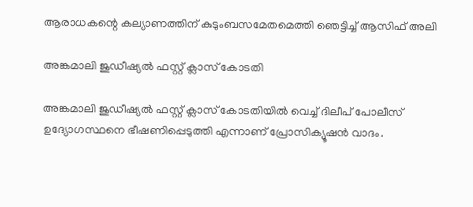ആരാധകന്റെ കല്യാണത്തിന് കുടുംബസമേതമെത്തി ഞെട്ടിച്ച് ആസിഫ് അലി

അങ്കമാലി ജുഡീഷ്യൽ ഫസ്റ്റ് ക്ലാസ് കോടതി

അങ്കമാലി ജുഡീഷ്യൽ ഫസ്റ്റ് ക്ലാസ് കോടതിയിൽ വെച്ച് ദിലീപ് പോലീസ് ഉദ്യോഗസ്ഥനെ ഭീഷണിപ്പെടുത്തി എന്നാണ് പ്രോസിക്യൂഷന്‍ വാദം.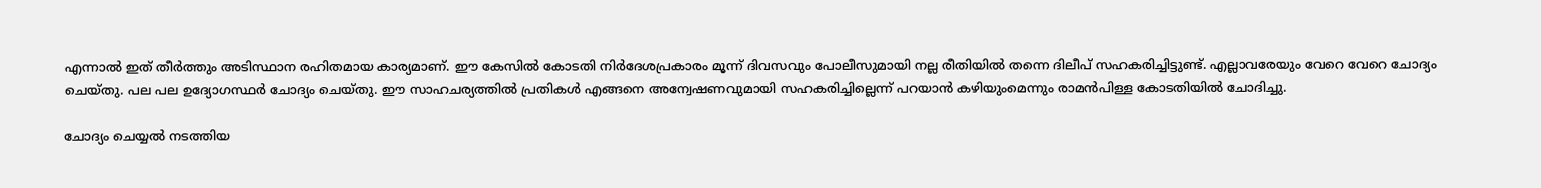എന്നാല്‍ ഇത് തീർത്തും അടിസ്ഥാന രഹിതമായ കാര്യമാണ്. ഈ കേസില്‍ കോടതി നിർദേശപ്രകാരം മൂന്ന് ദിവസവും പോലീസുമായി നല്ല രീതിയില്‍ തന്നെ ദിലീപ് സഹകരിച്ചിട്ടുണ്ട്. എല്ലാവരേയും വേറെ വേറെ ചോദ്യം ചെയ്തു. പല പല ഉദ്യോഗസ്ഥ‍ർ ചോദ്യം ചെയ്തു. ഈ സാഹചര്യത്തില്‍ പ്രതികള്‍ എങ്ങനെ അന്വേഷണവുമായി സഹകരിച്ചില്ലെന്ന് പറയാന്‍ കഴിയുംമെന്നും രാമന്‍പിള്ള കോടതിയില്‍ ചോദിച്ചു.

ചോദ്യം ചെയ്യല്‍ നടത്തിയ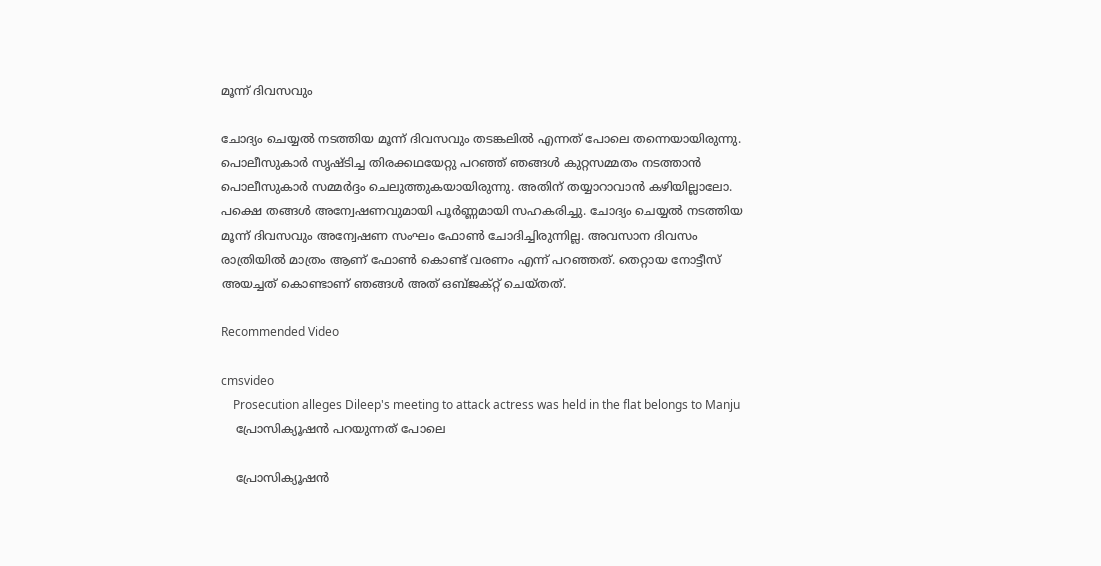മൂന്ന് ദിവസവും

ചോദ്യം ചെയ്യല്‍ നടത്തിയ മൂന്ന് ദിവസവും തടങ്കലില്‍ എന്നത് പോലെ തന്നെയായിരുന്നു. പൊലീസുകാ‍ർ സൃഷ്ടിച്ച തിരക്കഥയേറ്റു പറഞ്ഞ് ‍ഞങ്ങൾ കുറ്റസമ്മതം നടത്താൻ പൊലീസുകാർ സമ്മ‍ർദ്ദം ചെലുത്തുകയായിരുന്നു. അതിന് തയ്യാറാവാന്‍ കഴിയില്ലാലോ. പക്ഷെ തങ്ങള്‍ അന്വേഷണവുമായി പൂർണ്ണമായി സഹകരിച്ചു. ചോദ്യം ചെയ്യല്‍ നടത്തിയ മൂന്ന് ദിവസവും അന്വേഷണ സംഘം ഫോണ്‍ ചോദിച്ചിരുന്നില്ല. അവസാന ദിവസം രാത്രിയിൽ മാത്രം ആണ് ഫോൺ കൊണ്ട് വരണം എന്ന് പറഞ്ഞത്. തെറ്റായ നോട്ടീസ് അയച്ചത് കൊണ്ടാണ് ഞങ്ങൾ അത് ഒബ്ജക്റ്റ് ചെയ്തത്.

Recommended Video

cmsvideo
    Prosecution alleges Dileep's meeting to attack actress was held in the flat belongs to Manju
    പ്രോസിക്യൂഷൻ പറയുന്നത് പോലെ

    പ്രോസിക്യൂഷൻ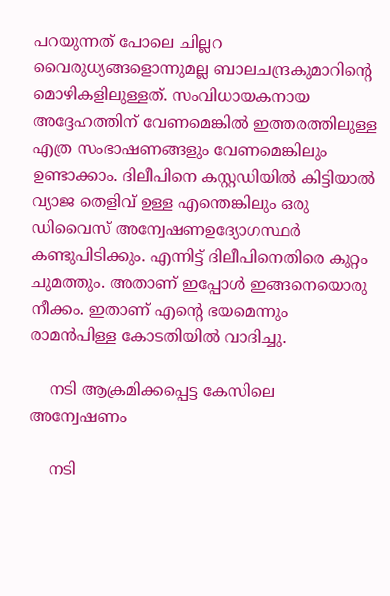പറയുന്നത് പോലെ ചില്ലറ വൈരുധ്യങ്ങളൊന്നുമല്ല ബാലചന്ദ്രകുമാറിൻ്റെ മൊഴികളിലുള്ളത്. സംവിധായകനായ അദ്ദേഹത്തിന് വേണമെങ്കില്‍ ഇത്തരത്തിലുള്ള എത്ര സംഭാഷണങ്ങളും വേണമെങ്കിലും ഉണ്ടാക്കാം. ദിലീപിനെ കസ്റ്റഡിയിൽ കിട്ടിയാൽ വ്യാജ തെളിവ് ഉള്ള എന്തെങ്കിലും ഒരു ഡിവൈസ് അന്വേഷണഉദ്യോഗസ്ഥ‍ർ കണ്ടുപിടിക്കും. എന്നിട്ട് ദിലീപിനെതിരെ കുറ്റം ചുമത്തും. അതാണ് ഇപ്പോൾ ഇങ്ങനെയൊരു നീക്കം. ഇതാണ് എൻ്റെ ഭയമെന്നും രാമന്‍പിള്ള കോടതിയില്‍ വാദിച്ചു.

    നടി ആക്രമിക്കപ്പെട്ട കേസിലെ അന്വേഷണം

    നടി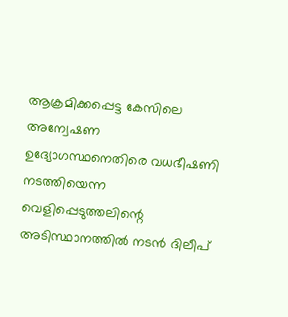ആക്രമിക്കപ്പെട്ട കേസിലെ അന്വേഷണ ഉദ്യോഗസ്ഥനെതിരെ വധഭീഷണി നടത്തിയെന്ന വെളിപ്പെടുത്തലിന്റെ അടിസ്ഥാനത്തില്‍ നടന്‍ ദിലീപ്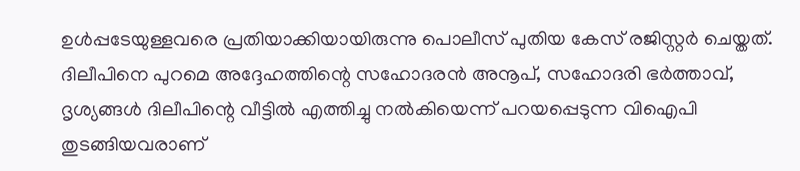ഉള്‍പ്പടേയുള്ളവരെ പ്രതിയാക്കിയായിരുന്നു പൊലീസ് പുതിയ കേസ് രജിസ്റ്റർ ചെയ്തത്. ദിലീപിനെ പുറമെ അദ്ദേഹത്തിന്റെ സഹോദരന്‍ അനൂപ്, സഹോദരി ഭർത്താവ്, ദൃശ്യങ്ങള്‍ ദിലീപിന്റെ വീട്ടില്‍ എത്തിച്ചു നല്‍കിയെന്ന് പറയപ്പെടുന്ന വിഐപി തുടങ്ങിയവരാണ്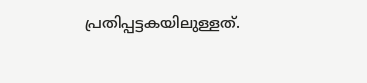പ്രതിപ്പട്ടകയിലുള്ളത്.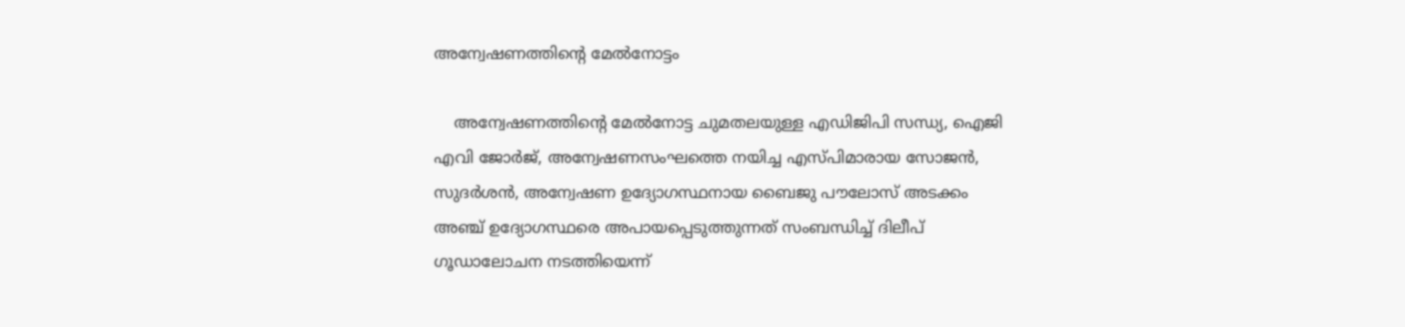അന്വേഷണത്തിന്റെ മേല്‍നോട്ടം

    അന്വേഷണത്തിന്റെ മേല്‍നോട്ട ചുമതലയുള്ള എഡിജിപി സന്ധ്യ, ഐജി എവി ജോർജ്, അന്വേഷണസംഘത്തെ നയിച്ച എസ്പിമാരായ സോജൻ, സുദ‍ർശൻ, അന്വേഷണ ഉദ്യോഗസ്ഥനായ ബൈജു പൗലോസ് അടക്കം അഞ്ച് ഉദ്യോഗസ്ഥരെ അപായപ്പെടുത്തുന്നത് സംബന്ധിച്ച് ദിലീപ് ഗൂഡാലോചന നടത്തിയെന്ന്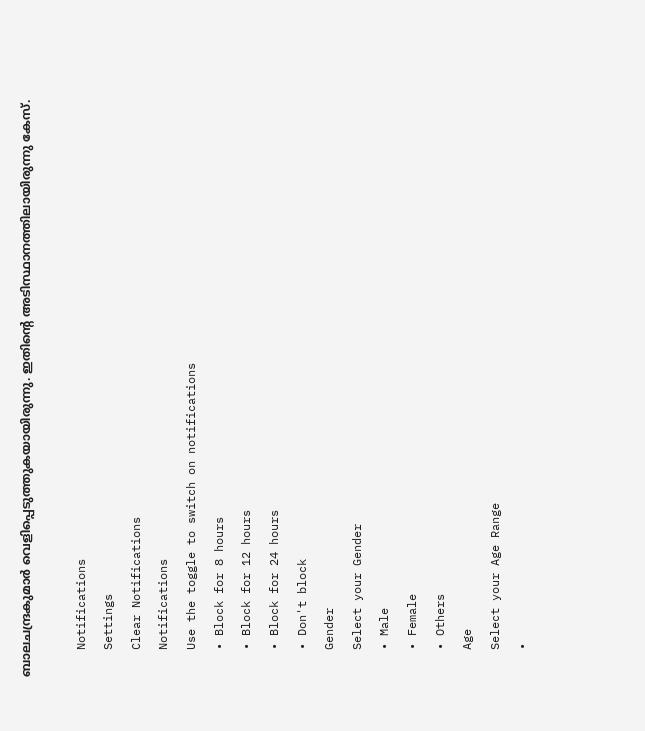ബാലചന്ദ്രകുമാർ വെളിപ്പെടുത്തുകയായിരുന്നു. ഇതിന്റെ അടിസ്ഥാനത്തിലായിരുന്നു കേസ്.

    Notifications
    Settings
    Clear Notifications
    Notifications
    Use the toggle to switch on notifications
    • Block for 8 hours
    • Block for 12 hours
    • Block for 24 hours
    • Don't block
    Gender
    Select your Gender
    • Male
    • Female
    • Others
    Age
    Select your Age Range
    •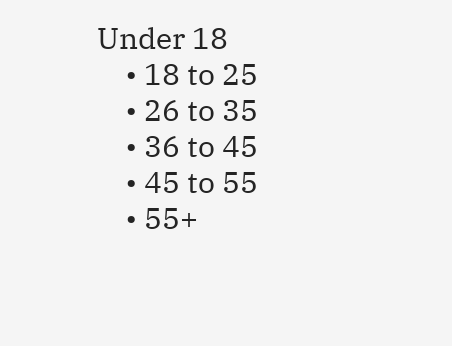Under 18
    • 18 to 25
    • 26 to 35
    • 36 to 45
    • 45 to 55
    • 55+